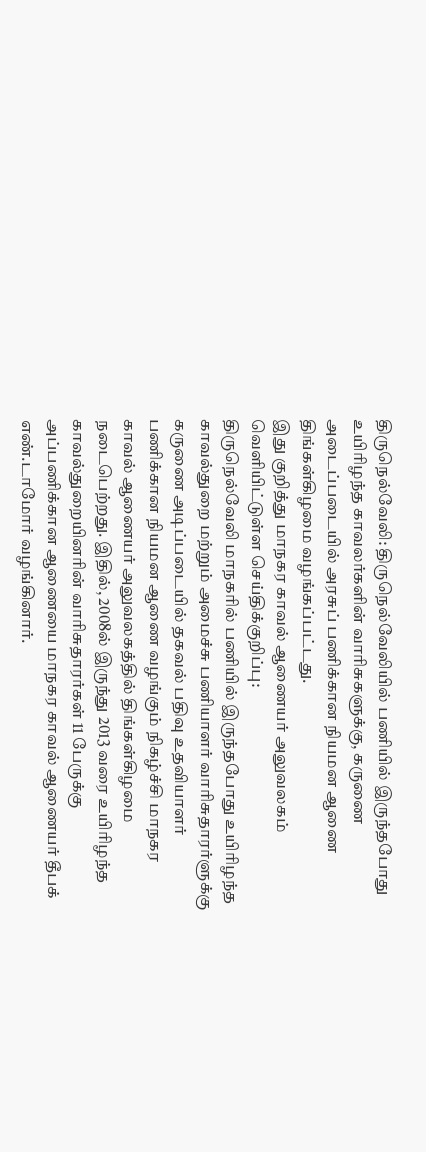திருநெல்வேலி: திருநெல்வேலியில் பணியில் இருந்தபோது உயிரிழந்த காவலர்களின் வாரிசுகளுக்கு, கருணை அடைப்படையில் அரசுப் பணிக்கான நியமன ஆணை திங்கள்கிழமை வழங்கப்பட்டது.
இது குறித்து மாநகர காவல் ஆணையர் அலுவலகம் வெளியிட்டுள்ள செய்திக்குறிப்பு:
திருநெல்வேலி மாநகரில் பணியில் இருந்தபோது உயிரிழந்த காவல்துறை மற்றும் அமைச்சு பணியாளர் வாரிசுதாரர்ளுக்கு கருணை அடிப்படையில் தகவல் பதிவு உதவியாளர் பணிக்கான நியமன ஆணை வழங்கும் நிகழ்ச்சி மாநகர காவல் ஆணையர் அலுவலகத்தில் திங்கள்கிழமை நடைபெற்றது. இதில், 2008ல் இருந்து 2013 வரை உயிரிழந்த காவல்துறையினரின் வாரிசுதாரர்கள் 11 பேருக்கு அப்பணிக்கான ஆணையை மாநகர காவல் ஆணையர் தீபக் எண்.டாமோர் வழங்கினார்.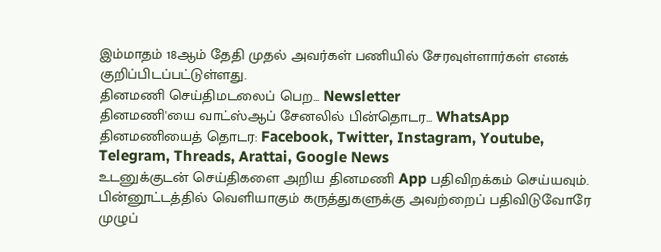இம்மாதம் 18ஆம் தேதி முதல் அவர்கள் பணியில் சேரவுள்ளார்கள் எனக் குறிப்பிடப்பட்டுள்ளது.
தினமணி செய்திமடலைப் பெற... Newsletter
தினமணி'யை வாட்ஸ்ஆப் சேனலில் பின்தொடர... WhatsApp
தினமணியைத் தொடர: Facebook, Twitter, Instagram, Youtube, Telegram, Threads, Arattai, Google News
உடனுக்குடன் செய்திகளை அறிய தினமணி App பதிவிறக்கம் செய்யவும்.
பின்னூட்டத்தில் வெளியாகும் கருத்துகளுக்கு அவற்றைப் பதிவிடுவோரே முழுப்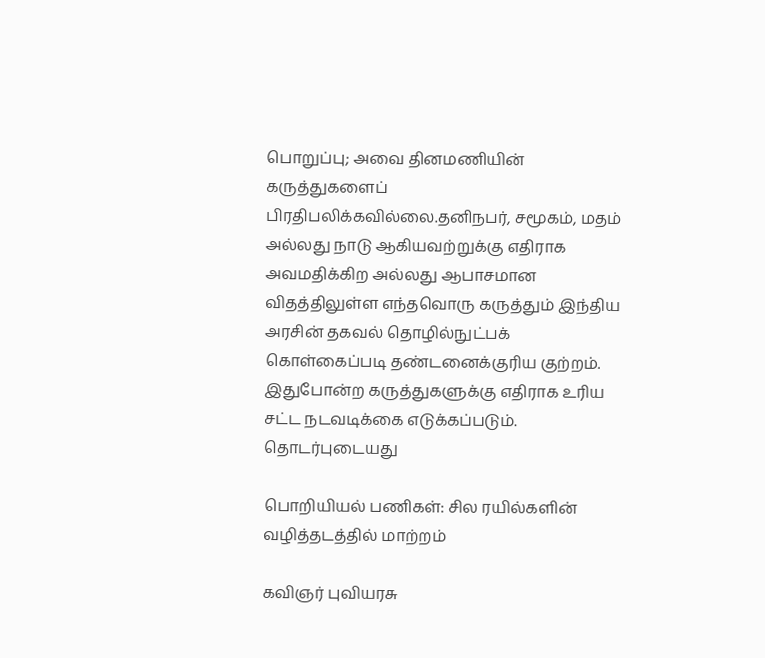பொறுப்பு; அவை தினமணியின் கருத்துகளைப் பிரதிபலிக்கவில்லை.தனிநபர், சமூகம், மதம் அல்லது நாடு ஆகியவற்றுக்கு எதிராக அவமதிக்கிற அல்லது ஆபாசமான விதத்திலுள்ள எந்தவொரு கருத்தும் இந்திய அரசின் தகவல் தொழில்நுட்பக் கொள்கைப்படி தண்டனைக்குரிய குற்றம். இதுபோன்ற கருத்துகளுக்கு எதிராக உரிய சட்ட நடவடிக்கை எடுக்கப்படும்.
தொடர்புடையது

பொறியியல் பணிகள்: சில ரயில்களின் வழித்தடத்தில் மாற்றம்

கவிஞர் புவியரசு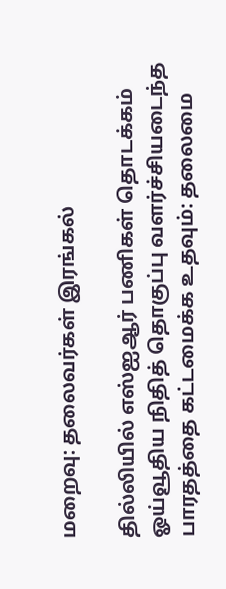மறைவு: தலைவர்கள் இரங்கல்

தில்லியில் எஸ்ஐஆர் பணிகள் தொடக்கம்
ஓய்வூதிய நிதித் தொகுப்பு வளர்ச்சியடைந்த பாரதத்தை கட்டமைக்க உதவும்: தலைமை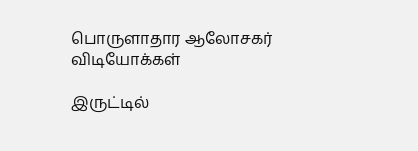பொருளாதார ஆலோசகர்
விடியோக்கள்

இருட்டில்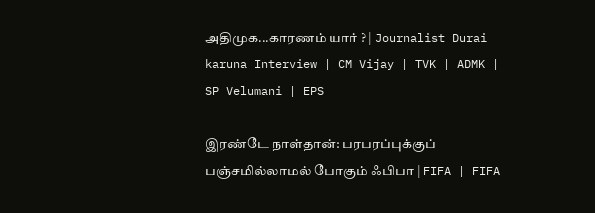அதிமுக...காரணம் யார் ? | Journalist Durai karuna Interview | CM Vijay | TVK | ADMK | SP Velumani | EPS

இரண்டே நாள்தான்: பரபரப்புக்குப் பஞ்சமில்லாமல் போகும் ஃபிபா | FIFA | FIFA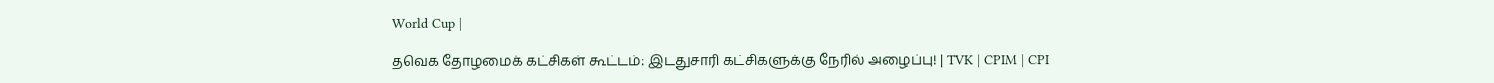World Cup |

தவெக தோழமைக் கட்சிகள் கூட்டம்: இடதுசாரி கட்சிகளுக்கு நேரில் அழைப்பு! | TVK | CPIM | CPI